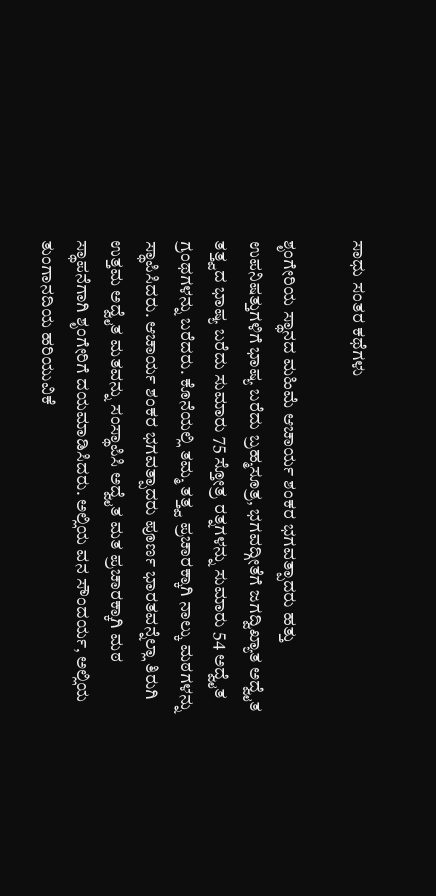ಸಾಧು ಸಂತರ ಕಥೆಗಳು

ಶೃಂಗೇರಿಯ ಸ್ಥಾನದ ಮಹಿಮೆ ಆಚಾರ್ಯ ಶಂಕರ ಭಗವತ್ಪಾದರು ಹತ್ತು ಉಪನಿಷತ್ತುಗಳಿಗೆ ಭಾಷ್ಯ ಬರೆದು ಬ್ರಹ್ಮಸೂತ್ರ, ಭಗವದ್ಗೀತೆಗೆ ಜಗದ್ವಿಖ್ಯಾತ ಅದ್ವೈತ ತತ್ತ್ವದ ಭಾಷ್ಯ ಬರೆದು ಸುಮಾರು 75 ಸ್ತೋತ್ರ ರತ್ನಗಳನ್ನು ಸುಮಾರು 54 ಅದ್ವೈತ ಗ್ರಂಥಗಳನ್ನು ಬರೆದರು. ಕೊನೆಯಲ್ಲಿ ತಮ್ಮ ತತ್ತ್ವ ಪ್ರಚಾರಕ್ಕಾಗಿ ನಾಲ್ಕು ಮಠಗಳನ್ನು ಸ್ಥಾಪಿಸಿದರು. ಆಚಾರ್ಯ ಶಂಕರ ಭಗವತ್ಪಾದರು ಪೂರ್ಣ ಭಾರತವನ್ನೆಲ್ಲಾ ತಿರುಗಿ ಉತ್ತಮ ಅದ್ವೈತ ಮತವನ್ನು ಸಂಸ್ಥಾಪಿಸಿ ಅದ್ವೈತ ಮತ ಪ್ರಚಾರಕ್ಕಾಗಿ ಮಠ ಸ್ಥಾಪನೆಗಾಗಿ ಶೃಂಗೇರಿಗೆ ದಯಮಾಡಿಸಿದರು. ಅಲ್ಲಿಯ ವನ ಸೌಂದರ್ಯ, ಅಲ್ಲಿಯ ತುಂಗಾನದಿಯ ಹರಿಯುವಿಕೆ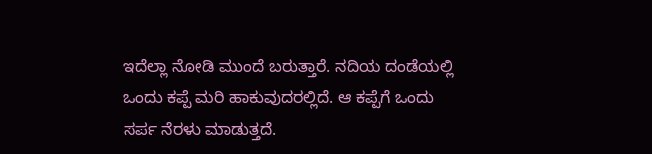ಇದೆಲ್ಲಾ ನೋಡಿ ಮುಂದೆ ಬರುತ್ತಾರೆ. ನದಿಯ ದಂಡೆಯಲ್ಲಿ ಒಂದು ಕಪ್ಪೆ ಮರಿ ಹಾಕುವುದರಲ್ಲಿದೆ. ಆ ಕಪ್ಪೆಗೆ ಒಂದು ಸರ್ಪ ನೆರಳು ಮಾಡುತ್ತದೆ.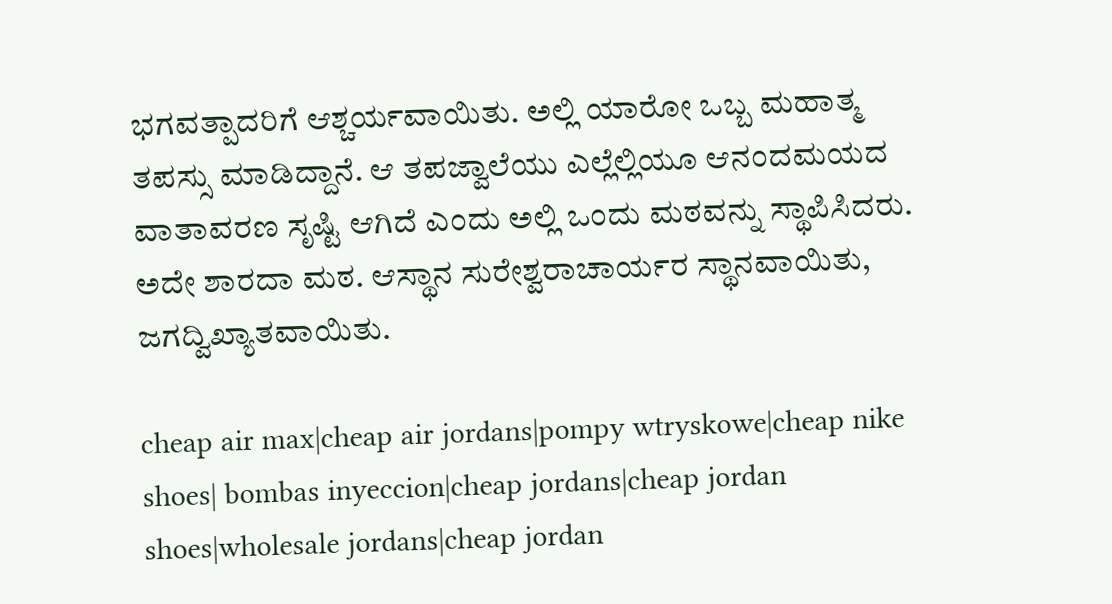ಭಗವತ್ಪಾದರಿಗೆ ಆಶ್ಚರ್ಯವಾಯಿತು. ಅಲ್ಲಿ ಯಾರೋ ಒಬ್ಬ ಮಹಾತ್ಮ ತಪಸ್ಸು ಮಾಡಿದ್ದಾನೆ. ಆ ತಪಜ್ವಾಲೆಯು ಎಲ್ಲೆಲ್ಲಿಯೂ ಆನಂದಮಯದ ವಾತಾವರಣ ಸೃಷ್ಟಿ ಆಗಿದೆ ಎಂದು ಅಲ್ಲಿ ಒಂದು ಮಠವನ್ನು ಸ್ಥಾಪಿಸಿದರು. ಅದೇ ಶಾರದಾ ಮಠ. ಆಸ್ಥಾನ ಸುರೇಶ್ವರಾಚಾರ್ಯರ ಸ್ಥಾನವಾಯಿತು, ಜಗದ್ವಿಖ್ಯಾತವಾಯಿತು.

cheap air max|cheap air jordans|pompy wtryskowe|cheap nike shoes| bombas inyeccion|cheap jordans|cheap jordan shoes|wholesale jordans|cheap jordan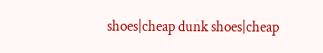shoes|cheap dunk shoes|cheap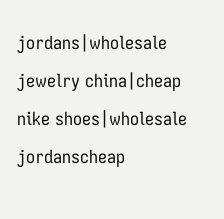jordans|wholesale jewelry china|cheap nike shoes|wholesale jordanscheap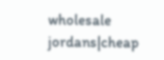wholesale jordans|cheap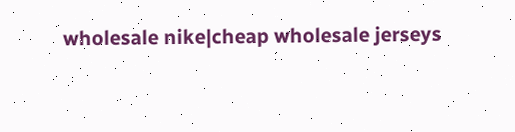wholesale nike|cheap wholesale jerseys